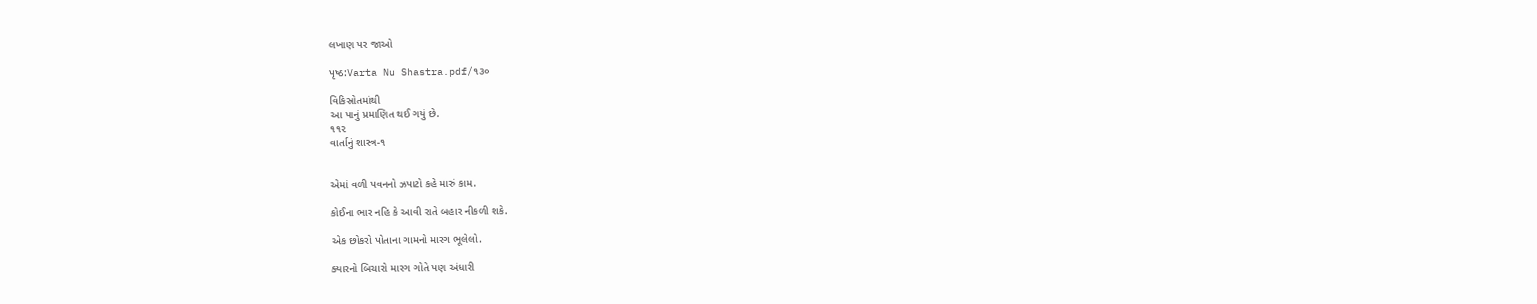લખાણ પર જાઓ

પૃષ્ઠ:Varta Nu Shastra.pdf/૧૩૦

વિકિસ્રોતમાંથી
આ પાનું પ્રમાણિત થઈ ગયું છે.
૧૧૨
વાર્તાનું શાસ્ત્ર-૧


એમાં વળી પવનનો ઝપાટો કહે મારું કામ.

કોઈના ભાર નહિ કે આવી રાતે બહાર નીકળી શકે.

એક છોકરો પોતાના ગામનો મારગ ભૂલેલો.

ક્યારનો બિચારો મારગ ગોતે પણ અંધારી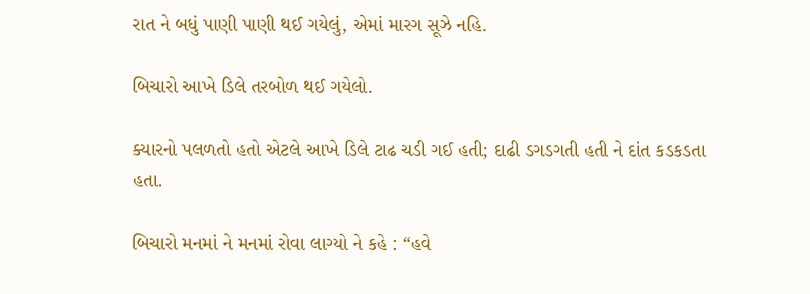રાત ને બધું પાણી પાણી થઈ ગયેલું, એમાં મારગ સૂઝે નહિ.

બિચારો આખે ડિલે તરબોળ થઈ ગયેલો.

ક્યારનો પલળતો હતો એટલે આખે ડિલે ટાઢ ચડી ગઈ હતી; દાઢી ડગડગતી હતી ને દાંત કડકડતા હતા.

બિચારો મનમાં ને મનમાં રોવા લાગ્યો ને કહે : “હવે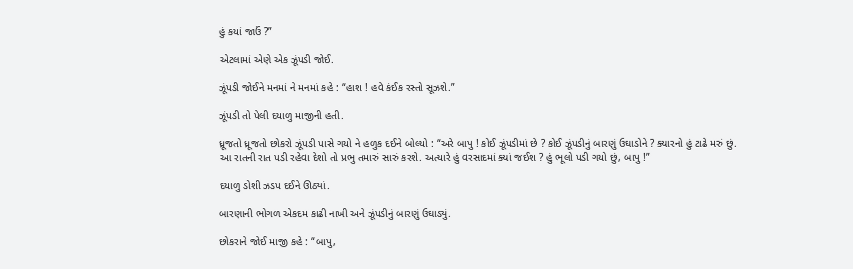હું કયાં જાઉં ?”

એટલામાં એણે એક ઝૂંપડી જોઈ.

ઝૂંપડી જોઈને મનમાં ને મનમાં કહે : “હાશ ! હવે કંઈક રસ્તો સૂઝશે.”

ઝૂંપડી તો પેલી દયાળુ માજીની હતી.

ધ્રૂજતો ધ્રૂજતો છોકરો ઝૂંપડી પાસે ગયો ને હળુક દઈને બોલ્યો : “અરે બાપુ ! કોઈ ઝૂંપડીમાં છે ? કોઈ ઝૂંપડીનું બારણું ઉઘાડોને ? ક્યારનો હું ટાઢે મરું છું. આ રાતની રાત પડી રહેવા દેશો તો પ્રભુ તમારું સારું કરશે. અત્યારે હું વરસાદમાં ક્યાં જઈશ ? હું ભૂલો પડી ગયો છું, બાપુ !”

દયાળુ ડોશી ઝડપ દઈને ઊઠ્યાં.

બારણાની ભોગળ એકદમ કાઢી નાખી અને ઝૂંપડીનું બારણું ઉઘાડ્યું.

છોકરાને જોઈ માજી કહે : “બાપુ,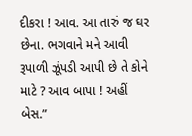દીકરા ! આવ. આ તારું જ ઘર છેના. ભગવાને મને આવી રૂપાળી ઝૂંપડી આપી છે તે કોને માટે ? આવ બાપા ! અહીં બેસ.”